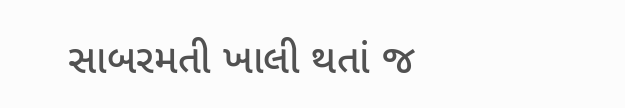સાબરમતી ખાલી થતાં જ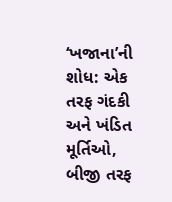‘ખજાના’ની શોધ: એક તરફ ગંદકી અને ખંડિત મૂર્તિઓ, બીજી તરફ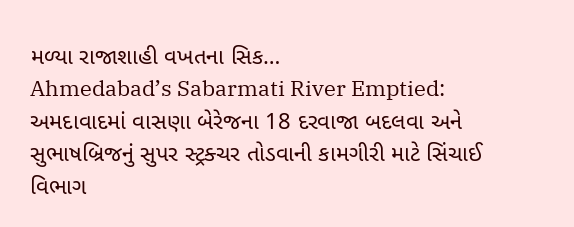મળ્યા રાજાશાહી વખતના સિક…
Ahmedabad’s Sabarmati River Emptied: અમદાવાદમાં વાસણા બેરેજના 18 દરવાજા બદલવા અને સુભાષબ્રિજનું સુપર સ્ટ્રક્ચર તોડવાની કામગીરી માટે સિંચાઈ વિભાગ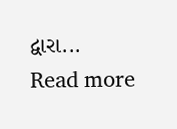દ્વારા...
Read more